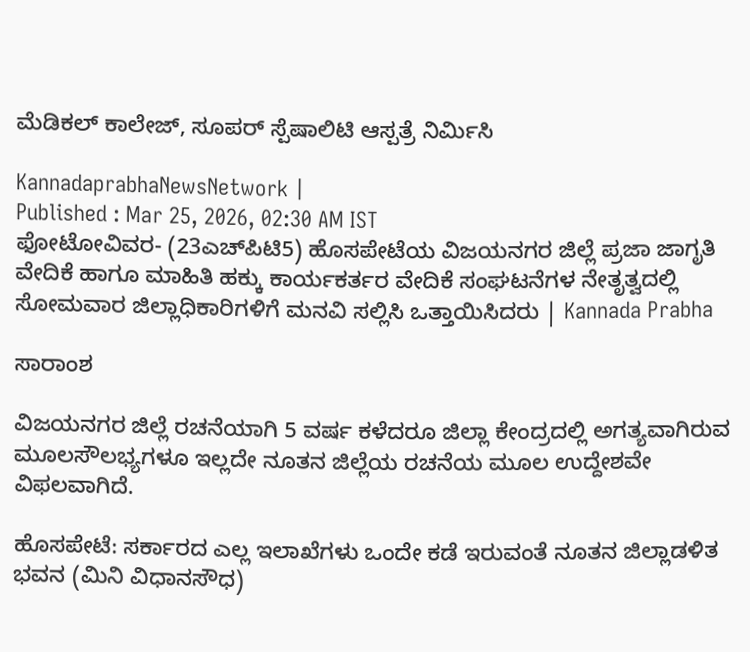ಮೆಡಿಕಲ್ ಕಾಲೇಜ್, ಸೂಪರ್‌ ಸ್ಪೆಷಾಲಿಟಿ ಆಸ್ಪತ್ರೆ ನಿರ್ಮಿಸಿ

KannadaprabhaNewsNetwork |
Published : Mar 25, 2026, 02:30 AM IST
ಫೋಟೋವಿವರ- (23ಎಚ್‌ಪಿಟಿ5) ಹೊಸಪೇಟೆಯ ವಿಜಯನಗರ ಜಿಲ್ಲೆ ಪ್ರಜಾ ಜಾಗೃತಿ ವೇದಿಕೆ ಹಾಗೂ ಮಾಹಿತಿ ಹಕ್ಕು ಕಾರ್ಯಕರ್ತರ ವೇದಿಕೆ ಸಂಘಟನೆಗಳ ನೇತೃತ್ವದಲ್ಲಿ ಸೋಮವಾರ ಜಿಲ್ಲಾಧಿಕಾರಿಗಳಿಗೆ ಮನವಿ ಸಲ್ಲಿಸಿ ಒತ್ತಾಯಿಸಿದರು | Kannada Prabha

ಸಾರಾಂಶ

ವಿಜಯನಗರ ಜಿಲ್ಲೆ ರಚನೆಯಾಗಿ 5 ವರ್ಷ ಕಳೆದರೂ ಜಿಲ್ಲಾ ಕೇಂದ್ರದಲ್ಲಿ ಅಗತ್ಯವಾಗಿರುವ ಮೂಲಸೌಲಭ್ಯಗಳೂ ಇಲ್ಲದೇ ನೂತನ ಜಿಲ್ಲೆಯ ರಚನೆಯ ಮೂಲ ಉದ್ದೇಶವೇ ವಿಫಲವಾಗಿದೆ.

ಹೊಸಪೇಟೆ: ಸರ್ಕಾರದ ಎಲ್ಲ ಇಲಾಖೆಗಳು ಒಂದೇ ಕಡೆ ಇರುವಂತೆ ನೂತನ ಜಿಲ್ಲಾಡಳಿತ ಭವನ (ಮಿನಿ ವಿಧಾನಸೌಧ)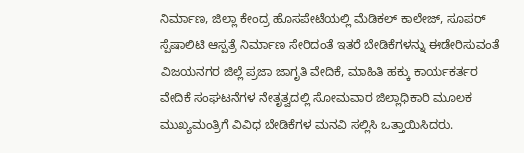ನಿರ್ಮಾಣ, ಜಿಲ್ಲಾ ಕೇಂದ್ರ ಹೊಸಪೇಟೆಯಲ್ಲಿ ಮೆಡಿಕಲ್ ಕಾಲೇಜ್, ಸೂಪರ್‌ ಸ್ಪೆಷಾಲಿಟಿ ಆಸ್ಪತ್ರೆ ನಿರ್ಮಾಣ ಸೇರಿದಂತೆ ಇತರೆ ಬೇಡಿಕೆಗಳನ್ನು ಈಡೇರಿಸುವಂತೆ ವಿಜಯನಗರ ಜಿಲ್ಲೆ ಪ್ರಜಾ ಜಾಗೃತಿ ವೇದಿಕೆ, ಮಾಹಿತಿ ಹಕ್ಕು ಕಾರ್ಯಕರ್ತರ ವೇದಿಕೆ ಸಂಘಟನೆಗಳ ನೇತೃತ್ವದಲ್ಲಿ ಸೋಮವಾರ ಜಿಲ್ಲಾಧಿಕಾರಿ ಮೂಲಕ ಮುಖ್ಯಮಂತ್ರಿಗೆ ವಿವಿಧ ಬೇಡಿಕೆಗಳ ಮನವಿ ಸಲ್ಲಿಸಿ ಒತ್ತಾಯಿಸಿದರು.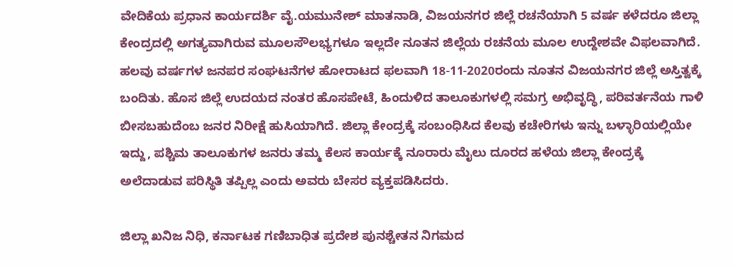ವೇದಿಕೆಯ ಪ್ರಧಾನ ಕಾರ್ಯದರ್ಶಿ ವೈ.ಯಮುನೇಶ್ ಮಾತನಾಡಿ, ವಿಜಯನಗರ ಜಿಲ್ಲೆ ರಚನೆಯಾಗಿ 5 ವರ್ಷ ಕಳೆದರೂ ಜಿಲ್ಲಾ ಕೇಂದ್ರದಲ್ಲಿ ಅಗತ್ಯವಾಗಿರುವ ಮೂಲಸೌಲಭ್ಯಗಳೂ ಇಲ್ಲದೇ ನೂತನ ಜಿಲ್ಲೆಯ ರಚನೆಯ ಮೂಲ ಉದ್ದೇಶವೇ ವಿಫಲವಾಗಿದೆ. ಹಲವು ವರ್ಷಗಳ ಜನಪರ ಸಂಘಟನೆಗಳ ಹೋರಾಟದ ಫಲವಾಗಿ 18-11-2020ರಂದು ನೂತನ ವಿಜಯನಗರ ಜಿಲ್ಲೆ ಅಸ್ತಿತ್ವಕ್ಕೆ ಬಂದಿತು. ಹೊಸ ಜಿಲ್ಲೆ ಉದಯದ ನಂತರ ಹೊಸಪೇಟೆ, ಹಿಂದುಳಿದ ತಾಲೂಕುಗಳಲ್ಲಿ ಸಮಗ್ರ ಅಭಿವೃದ್ಧಿ, ಪರಿವರ್ತನೆಯ ಗಾಳಿ ಬೀಸಬಹುದೆಂಬ ಜನರ ನಿರೀಕ್ಷೆ ಹುಸಿಯಾಗಿದೆ. ಜಿಲ್ಲಾ ಕೇಂದ್ರಕ್ಕೆ ಸಂಬಂಧಿಸಿದ ಕೆಲವು ಕಚೇರಿಗಳು ಇನ್ನು ಬಳ್ಳಾರಿಯಲ್ಲಿಯೇ ಇದ್ದು, ಪಶ್ಚಿಮ ತಾಲೂಕುಗಳ ಜನರು ತಮ್ಮ ಕೆಲಸ ಕಾರ್ಯಕ್ಕೆ ನೂರಾರು ಮೈಲು ದೂರದ ಹಳೆಯ ಜಿಲ್ಲಾ ಕೇಂದ್ರಕ್ಕೆ ಅಲೆದಾಡುವ ಪರಿಸ್ಥಿತಿ ತಪ್ಪಿಲ್ಲ ಎಂದು ಅವರು ಬೇಸರ ವ್ಯಕ್ತಪಡಿಸಿದರು.

ಜಿಲ್ಲಾ ಖನಿಜ ನಿಧಿ, ಕರ್ನಾಟಕ ಗಣಿಬಾಧಿತ ಪ್ರದೇಶ ಪುನಶ್ಚೇತನ ನಿಗಮದ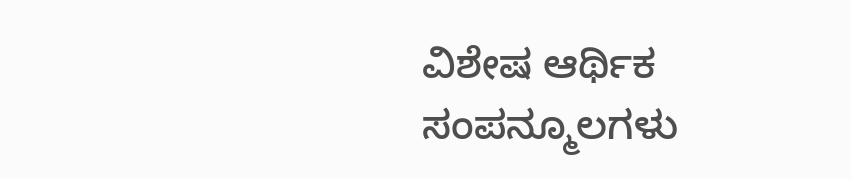ವಿಶೇಷ ಆರ್ಥಿಕ ಸಂಪನ್ಮೂಲಗಳು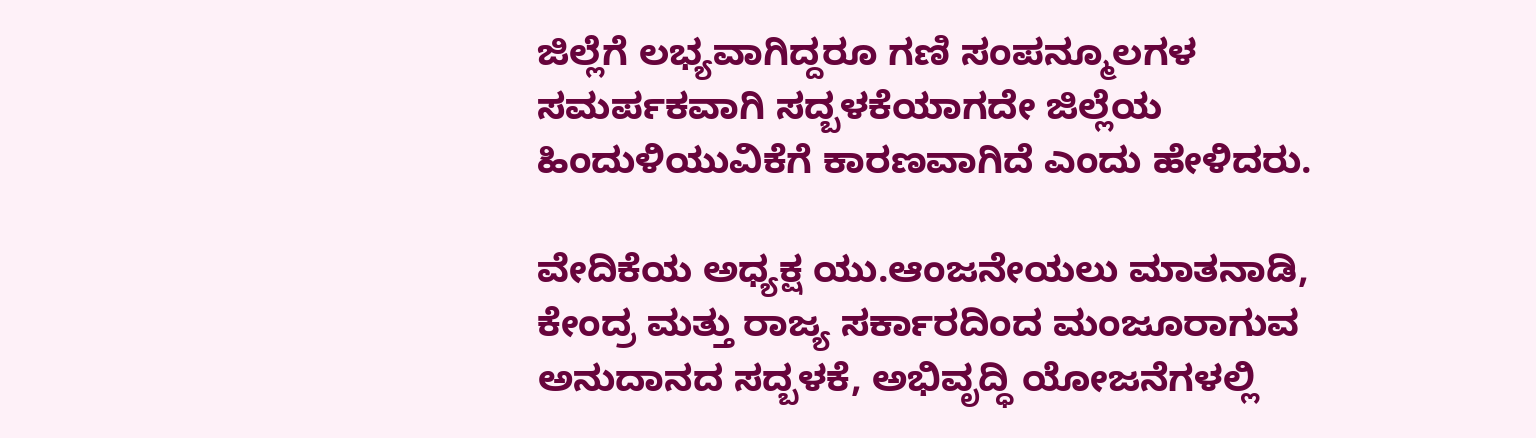ಜಿಲ್ಲೆಗೆ ಲಭ್ಯವಾಗಿದ್ದರೂ ಗಣಿ ಸಂಪನ್ಮೂಲಗಳ ಸಮರ್ಪಕವಾಗಿ ಸದ್ಬಳಕೆಯಾಗದೇ ಜಿಲ್ಲೆಯ ಹಿಂದುಳಿಯುವಿಕೆಗೆ ಕಾರಣವಾಗಿದೆ ಎಂದು ಹೇಳಿದರು.

ವೇದಿಕೆಯ ಅಧ್ಯಕ್ಷ ಯು.ಆಂಜನೇಯಲು ಮಾತನಾಡಿ, ಕೇಂದ್ರ ಮತ್ತು ರಾಜ್ಯ ಸರ್ಕಾರದಿಂದ ಮಂಜೂರಾಗುವ ಅನುದಾನದ ಸದ್ಬಳಕೆ, ಅಭಿವೃದ್ಧಿ ಯೋಜನೆಗಳಲ್ಲಿ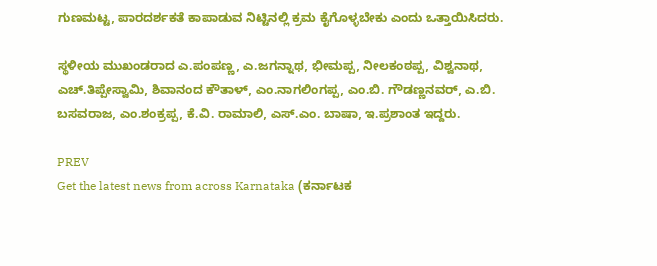ಗುಣಮಟ್ಟ, ಪಾರದರ್ಶಕತೆ ಕಾಪಾಡುವ ನಿಟ್ಟಿನಲ್ಲಿ ಕ್ರಮ ಕೈಗೊಳ್ಳಬೇಕು ಎಂದು ಒತ್ತಾಯಿಸಿದರು.

ಸ್ಥಳೀಯ ಮುಖಂಡರಾದ ಎ.ಪಂಪಣ್ಣ, ಎ.ಜಗನ್ನಾಥ, ಭೀಮಪ್ಪ, ನೀಲಕಂಠಪ್ಪ, ವಿಶ್ವನಾಥ, ಎಚ್.ತಿಪ್ಪೇಸ್ವಾಮಿ, ಶಿವಾನಂದ ಕೌತಾಳ್, ಎಂ.ನಾಗಲಿಂಗಪ್ಪ, ಎಂ.ಬಿ. ಗೌಡಣ್ಣನವರ್, ಎ.ಬಿ. ಬಸವರಾಜ, ಎಂ.ಶಂಕ್ರಪ್ಪ, ಕೆ.ವಿ. ರಾಮಾಲಿ, ಎಸ್.ಎಂ. ಬಾಷಾ, ಇ.ಪ್ರಶಾಂತ ಇದ್ದರು.

PREV
Get the latest news from across Karnataka (ಕರ್ನಾಟಕ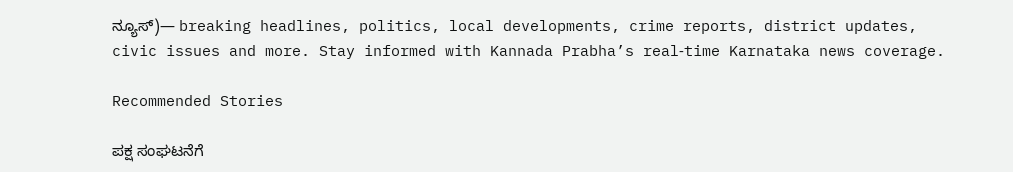ನ್ಯೂಸ್)— breaking headlines, politics, local developments, crime reports, district updates, civic issues and more. Stay informed with Kannada Prabha’s real‑time Karnataka news coverage.

Recommended Stories

ಪಕ್ಷ ಸಂಘಟನೆಗೆ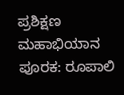ಪ್ರಶಿಕ್ಷಣ ಮಹಾಭಿಯಾನ ಪೂರಕ: ರೂಪಾಲಿ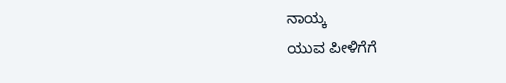ನಾಯ್ಕ
ಯುವ ಪೀಳಿಗೆಗೆ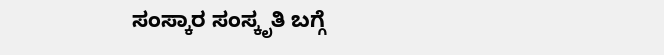ಸಂಸ್ಕಾರ ಸಂಸ್ಕೃತಿ ಬಗ್ಗೆ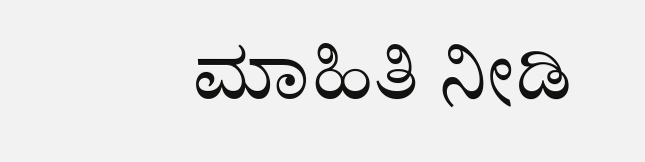ಮಾಹಿತಿ ನೀಡಿ